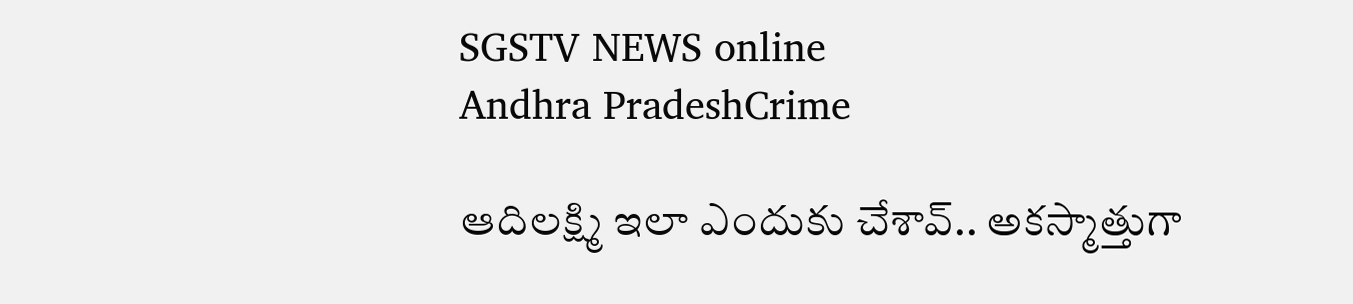SGSTV NEWS online
Andhra PradeshCrime

ఆదిలక్ష్మి ఇలా ఎందుకు చేశావ్.. అకస్మాత్తుగా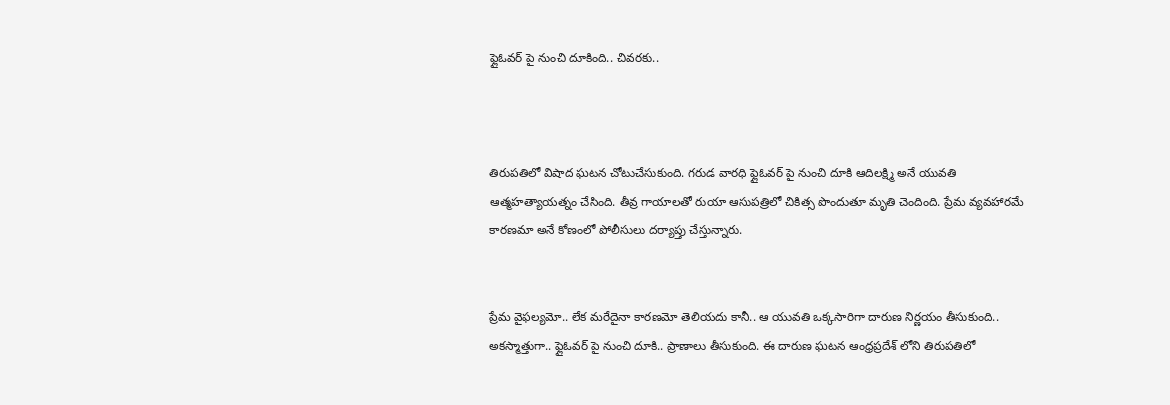ఫ్లైఓవర్ పై నుంచి దూకింది.. చివరకు..



తిరుపతిలో విషాద ఘటన చోటుచేసుకుంది. గరుడ వారధి ఫ్లైఓవర్ పై నుంచి దూకి ఆదిలక్ష్మి అనే యువతి ఆత్మహత్యాయత్నం చేసింది. తీవ్ర గాయాలతో రుయా ఆసుపత్రిలో చికిత్స పొందుతూ మృతి చెందింది. ప్రేమ వ్యవహారమే కారణమా అనే కోణంలో పోలీసులు దర్యాప్తు చేస్తున్నారు.


ప్రేమ వైఫల్యమో.. లేక మరేదైనా కారణమో తెలియదు కానీ.. ఆ యువతి ఒక్కసారిగా దారుణ నిర్ణయం తీసుకుంది.. అకస్మాత్తుగా.. ఫ్లైఓవర్ పై నుంచి దూకి.. ప్రాణాలు తీసుకుంది. ఈ దారుణ ఘటన ఆంధ్రప్రదేశ్ లోని తిరుపతిలో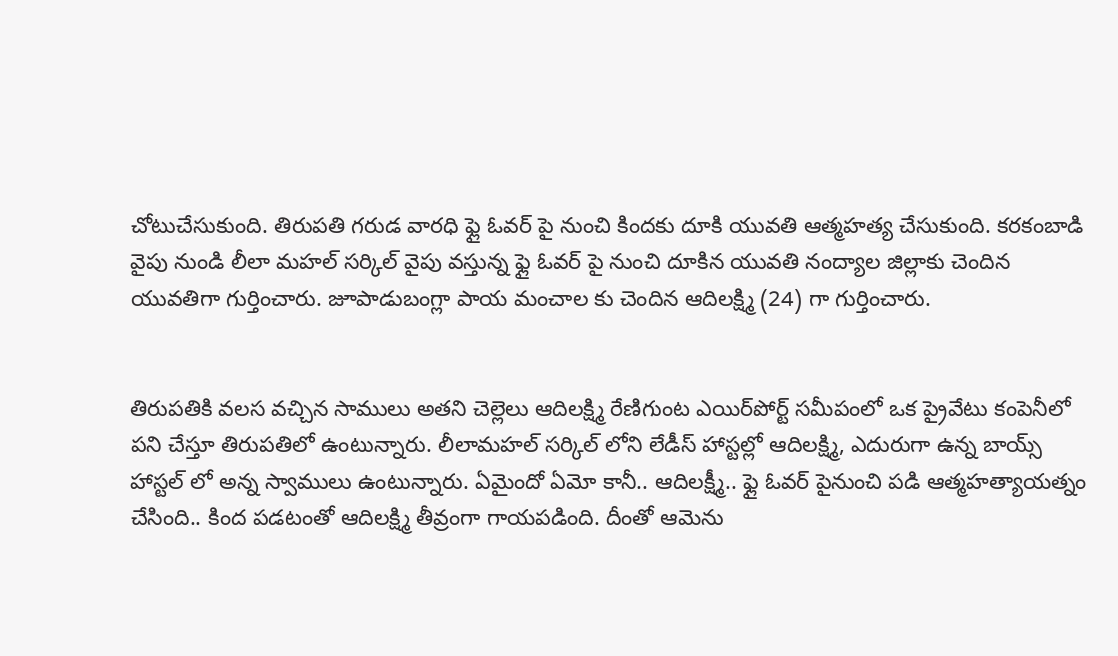చోటుచేసుకుంది. తిరుపతి గరుడ వారధి ఫ్లై ఓవర్ పై నుంచి కిందకు దూకి యువతి ఆత్మహత్య చేసుకుంది. కరకంబాడి వైపు నుండి లీలా మహల్ సర్కిల్ వైపు వస్తున్న ఫ్లై ఓవర్ పై నుంచి దూకిన యువతి నంద్యాల జిల్లాకు చెందిన యువతిగా గుర్తించారు. జూపాడుబంగ్లా పాయ మంచాల కు చెందిన ఆదిలక్ష్మి (24) గా గుర్తించారు.


తిరుపతికి వలస వచ్చిన సాములు అతని చెల్లెలు ఆదిలక్ష్మి రేణిగుంట ఎయిర్‌పోర్ట్ సమీపంలో ఒక ప్రైవేటు కంపెనీలో పని చేస్తూ తిరుపతిలో ఉంటున్నారు. లీలామహల్ సర్కిల్ లోని లేడీస్ హాస్టల్లో ఆదిలక్ష్మి, ఎదురుగా ఉన్న బాయ్స్ హాస్టల్ లో అన్న స్వాములు ఉంటున్నారు. ఏమైందో ఏమో కానీ.. ఆదిలక్ష్మీ.. ఫ్లై ఓవర్ పైనుంచి పడి ఆత్మహత్యాయత్నం చేసింది.. కింద పడటంతో ఆదిలక్ష్మి తీవ్రంగా గాయపడింది. దీంతో ఆమెను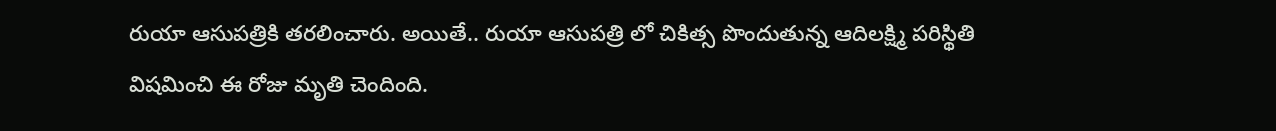రుయా ఆసుపత్రికి తరలించారు. అయితే.. రుయా ఆసుపత్రి లో చికిత్స పొందుతున్న ఆదిలక్ష్మి పరిస్థితి విషమించి ఈ రోజు మృతి చెందింది.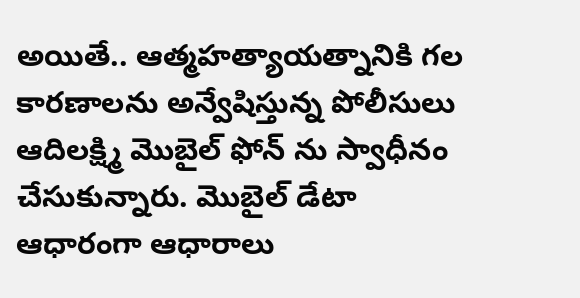అయితే.. ఆత్మహత్యాయత్నానికి గల కారణాలను అన్వేషిస్తున్న పోలీసులు ఆదిలక్ష్మి మొబైల్ ఫోన్ ను స్వాధీనం చేసుకున్నారు. మొబైల్ డేటా ఆధారంగా ఆధారాలు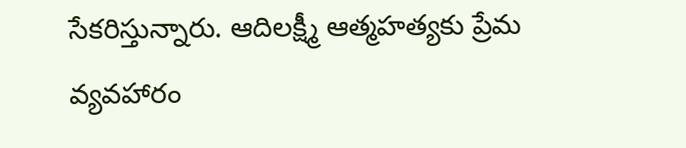సేకరిస్తున్నారు. ఆదిలక్ష్మీ ఆత్మహత్యకు ప్రేమ వ్యవహారం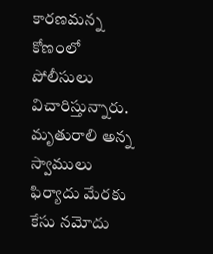కారణమన్న కోణంలో పోలీసులు విచారిస్తున్నారు. మృతురాలి అన్న స్వాములు ఫిర్యాదు మేరకు కేసు నమోదు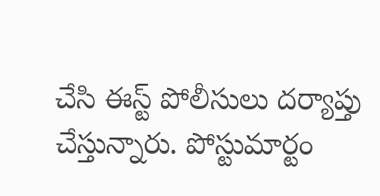చేసి ఈస్ట్ పోలీసులు దర్యాప్తు చేస్తున్నారు. పోస్టుమార్టం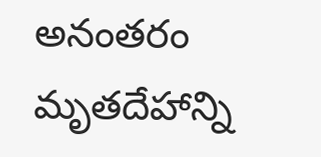అనంతరం మృతదేహాన్ని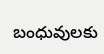బంధువులకు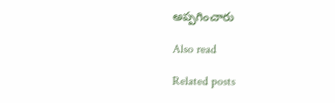అప్పగించారు

Also read

Related posts